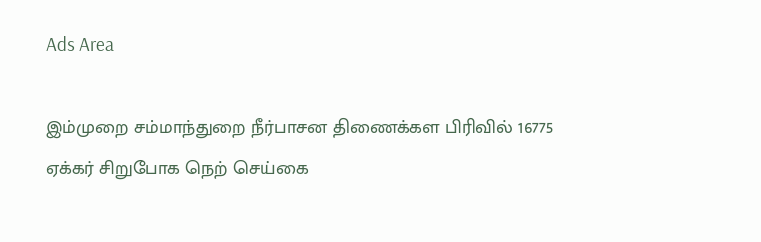Ads Area

இம்முறை சம்மாந்துறை நீர்பாசன திணைக்கள பிரிவில் 16775 ஏக்கர் சிறுபோக நெற் செய்கை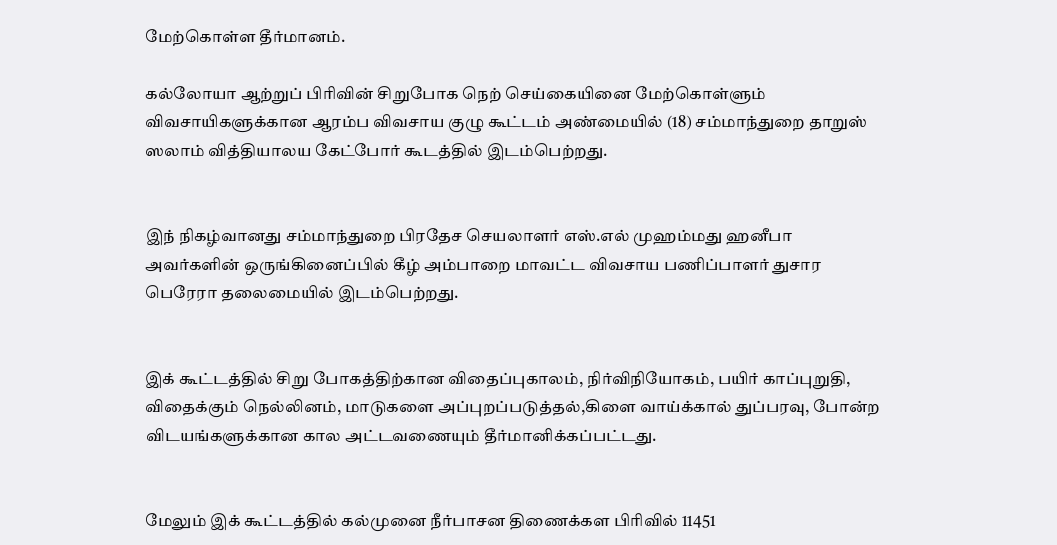மேற்கொள்ள தீர்மானம்.

கல்லோயா ஆற்றுப் பிரிவின் சிறுபோக நெற் செய்கையினை மேற்கொள்ளும் விவசாயிகளுக்கான ஆரம்ப விவசாய குழு கூட்டம் அண்மையில் (18) சம்மாந்துறை தாறுஸ் ஸலாம் வித்தியாலய கேட்போர் கூடத்தில் இடம்பெற்றது.


இந் நிகழ்வானது சம்மாந்துறை பிரதேச செயலாளர் எஸ்.எல் முஹம்மது ஹனீபா அவர்களின் ஒருங்கினைப்பில் கீழ் அம்பாறை மாவட்ட விவசாய பணிப்பாளர் துசார பெரேரா தலைமையில் இடம்பெற்றது.


இக் கூட்டத்தில் சிறு போகத்திற்கான விதைப்புகாலம், நிர்விநியோகம், பயிர் காப்புறுதி, விதைக்கும் நெல்லினம், மாடுகளை அப்புறப்படுத்தல்,கிளை வாய்க்கால் துப்பரவு, போன்ற விடயங்களுக்கான கால அட்டவணையும் தீர்மானிக்கப்பட்டது.


மேலும் இக் கூட்டத்தில் கல்முனை நீர்பாசன திணைக்கள பிரிவில் 11451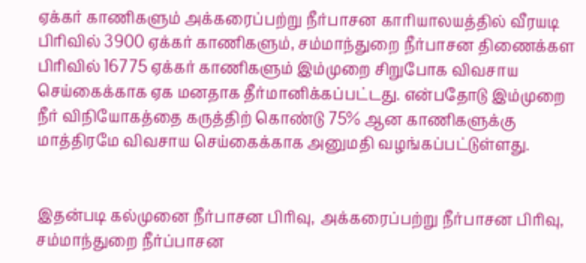ஏக்கர் காணிகளும் அக்கரைப்பற்று நீர்பாசன காரியாலயத்தில் வீரயடி பிரிவில் 3900 ஏக்கர் காணிகளும், சம்மாந்துறை நீர்பாசன திணைக்கள பிரிவில் 16775 ஏக்கர் காணிகளும் இம்முறை சிறுபோக விவசாய செய்கைக்காக ஏக மனதாக தீர்மானிக்கப்பட்டது. என்பதோடு இம்முறை நீர் விநியோகத்தை கருத்திற் கொண்டு 75% ஆன காணிகளுக்கு மாத்திரமே விவசாய செய்கைக்காக அனுமதி வழங்கப்பட்டுள்ளது.


இதன்படி கல்முனை நீர்பாசன பிரிவு, அக்கரைப்பற்று நீர்பாசன பிரிவு, சம்மாந்துறை நீர்ப்பாசன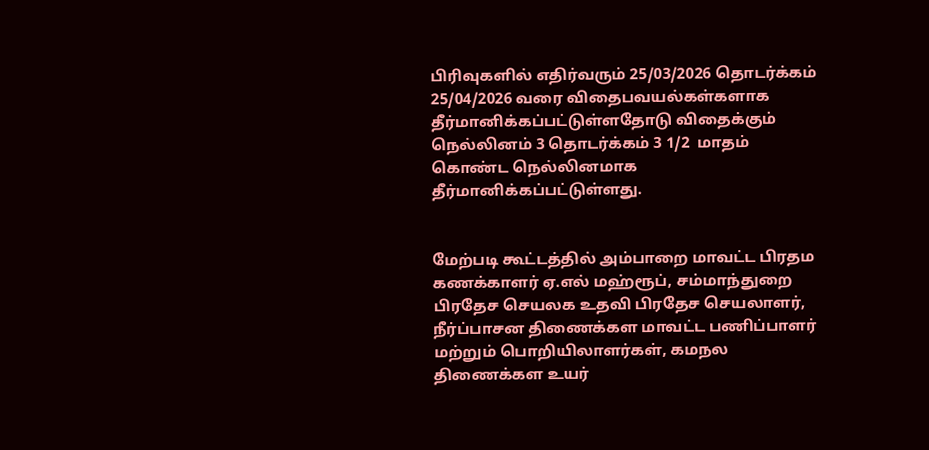பிரிவுகளில் எதிர்வரும் 25/03/2026 தொடர்க்கம் 25/04/2026 வரை விதைபவயல்கள்களாக தீர்மானிக்கப்பட்டுள்ளதோடு விதைக்கும் நெல்லினம் 3 தொடர்க்கம் 3 1/2  மாதம் கொண்ட நெல்லினமாக தீர்மானிக்கப்பட்டுள்ளது.


மேற்படி கூட்டத்தில் அம்பாறை மாவட்ட பிரதம கணக்காளர் ஏ.எல் மஹ்ரூப், சம்மாந்துறை பிரதேச செயலக உதவி பிரதேச செயலாளர், நீர்ப்பாசன திணைக்கள மாவட்ட பணிப்பாளர் மற்றும் பொறியிலாளர்கள், கமநல திணைக்கள உயர்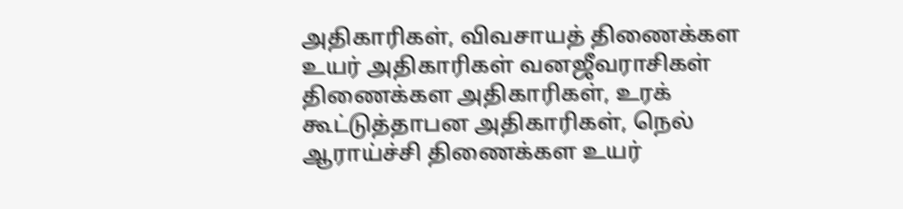அதிகாரிகள், விவசாயத் திணைக்கள உயர் அதிகாரிகள் வனஜீவராசிகள் திணைக்கள அதிகாரிகள், உரக் கூட்டுத்தாபன அதிகாரிகள், நெல் ஆராய்ச்சி திணைக்கள உயர்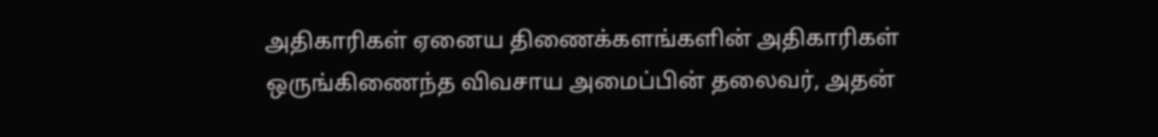அதிகாரிகள் ஏனைய திணைக்களங்களின் அதிகாரிகள் ஒருங்கிணைந்த விவசாய அமைப்பின் தலைவர், அதன்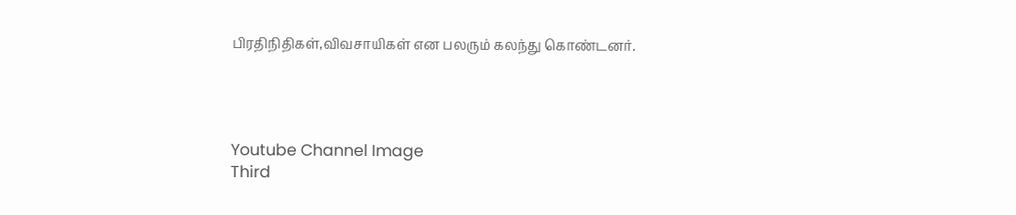பிரதிநிதிகள்,விவசாயிகள் என பலரும் கலந்து கொண்டனர்.




Youtube Channel Image
Third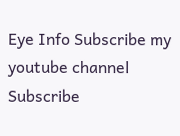Eye Info Subscribe my youtube channel
Subscribe